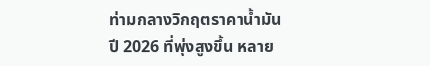ท่ามกลางวิกฤตราคาน้ำมันปี 2026 ที่พุ่งสูงขึ้น หลาย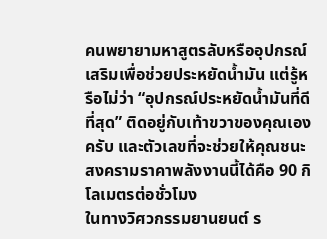คนพยายามหาสูตรลับหรืออุปกรณ์เสริมเพื่อช่วยประหยัดน้ำมัน แต่รู้หรือไม่ว่า “อุปกรณ์ประหยัดน้ำมันที่ดีที่สุด” ติดอยู่กับเท้าขวาของคุณเองครับ และตัวเลขที่จะช่วยให้คุณชนะสงครามราคาพลังงานนี้ได้คือ 90 กิโลเมตรต่อชั่วโมง
ในทางวิศวกรรมยานยนต์ ร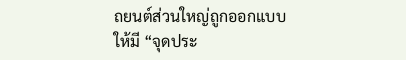ถยนต์ส่วนใหญ่ถูกออกแบบให้มี “จุดประ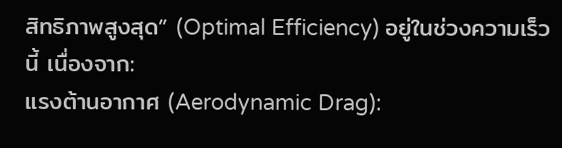สิทธิภาพสูงสุด” (Optimal Efficiency) อยู่ในช่วงความเร็วนี้ เนื่องจาก:
แรงต้านอากาศ (Aerodynamic Drag):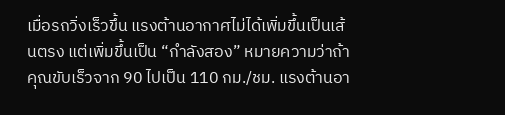เมื่อรถวิ่งเร็วขึ้น แรงต้านอากาศไม่ได้เพิ่มขึ้นเป็นเส้นตรง แต่เพิ่มขึ้นเป็น “กำลังสอง” หมายความว่าถ้าคุณขับเร็วจาก 90 ไปเป็น 110 กม./ชม. แรงต้านอา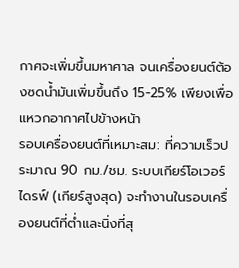กาศจะเพิ่มขึ้นมหาศาล จนเครื่องยนต์ต้องซดน้ำมันเพิ่มขึ้นถึง 15-25% เพียงเพื่อแหวกอากาศไปข้างหน้า
รอบเครื่องยนต์ที่เหมาะสม: ที่ความเร็วประมาณ 90 กม./ชม. ระบบเกียร์โอเวอร์ไดรฟ์ (เกียร์สูงสุด) จะทำงานในรอบเครื่องยนต์ที่ต่ำและนิ่งที่สุ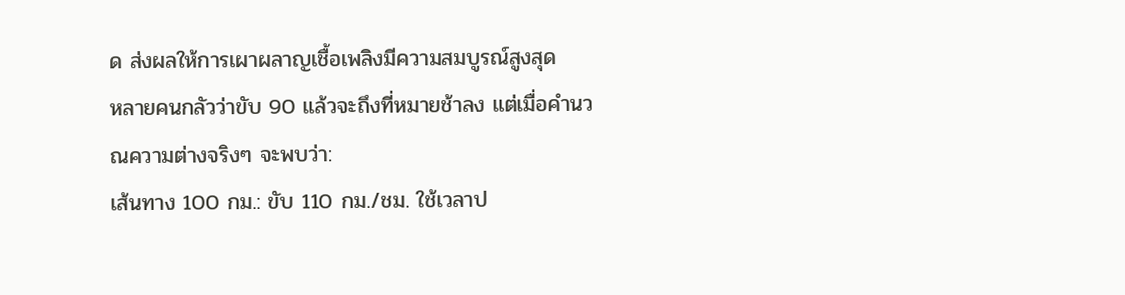ด ส่งผลให้การเผาผลาญเชื้อเพลิงมีความสมบูรณ์สูงสุด
หลายคนกลัวว่าขับ 90 แล้วจะถึงที่หมายช้าลง แต่เมื่อคำนวณความต่างจริงๆ จะพบว่า:
เส้นทาง 100 กม.: ขับ 110 กม./ชม. ใช้เวลาป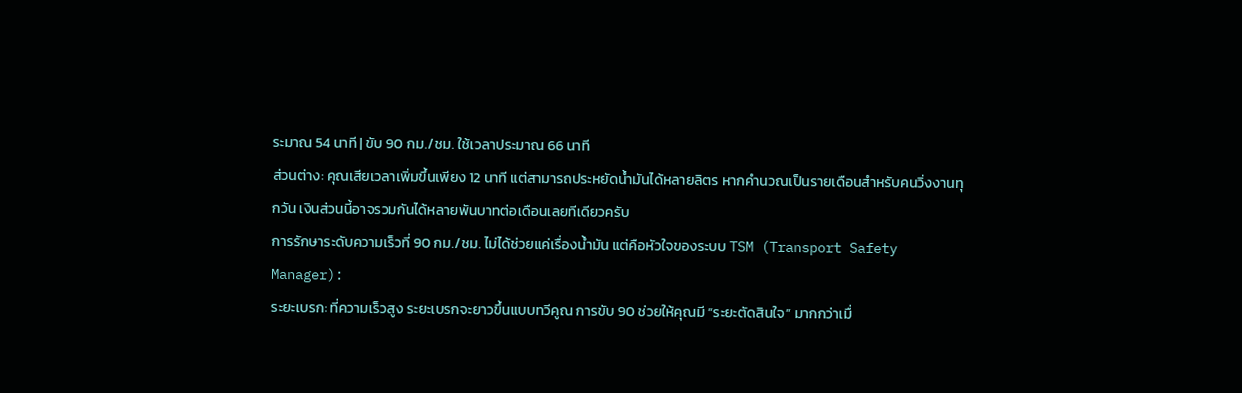ระมาณ 54 นาที | ขับ 90 กม./ชม. ใช้เวลาประมาณ 66 นาที
ส่วนต่าง: คุณเสียเวลาเพิ่มขึ้นเพียง 12 นาที แต่สามารถประหยัดน้ำมันได้หลายลิตร หากคำนวณเป็นรายเดือนสำหรับคนวิ่งงานทุกวัน เงินส่วนนี้อาจรวมกันได้หลายพันบาทต่อเดือนเลยทีเดียวครับ
การรักษาระดับความเร็วที่ 90 กม./ชม. ไม่ได้ช่วยแค่เรื่องน้ำมัน แต่คือหัวใจของระบบ TSM (Transport Safety Manager):
ระยะเบรก: ที่ความเร็วสูง ระยะเบรกจะยาวขึ้นแบบทวีคูณ การขับ 90 ช่วยให้คุณมี “ระยะตัดสินใจ” มากกว่าเมื่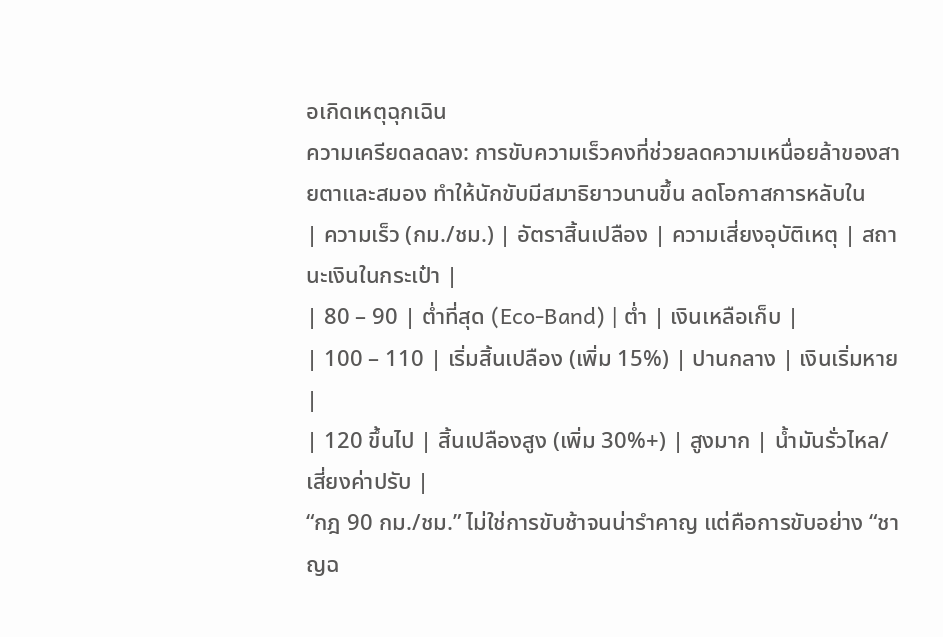อเกิดเหตุฉุกเฉิน
ความเครียดลดลง: การขับความเร็วคงที่ช่วยลดความเหนื่อยล้าของสายตาและสมอง ทำให้นักขับมีสมาธิยาวนานขึ้น ลดโอกาสการหลับใน
| ความเร็ว (กม./ชม.) | อัตราสิ้นเปลือง | ความเสี่ยงอุบัติเหตุ | สถานะเงินในกระเป๋า |
| 80 – 90 | ต่ำที่สุด (Eco-Band) | ต่ำ | เงินเหลือเก็บ |
| 100 – 110 | เริ่มสิ้นเปลือง (เพิ่ม 15%) | ปานกลาง | เงินเริ่มหาย |
| 120 ขึ้นไป | สิ้นเปลืองสูง (เพิ่ม 30%+) | สูงมาก | น้ำมันรั่วไหล/เสี่ยงค่าปรับ |
“กฎ 90 กม./ชม.” ไม่ใช่การขับช้าจนน่ารำคาญ แต่คือการขับอย่าง “ชาญฉ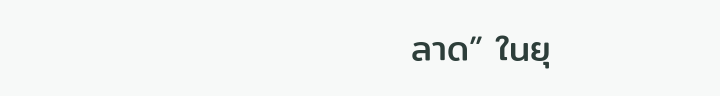ลาด” ในยุ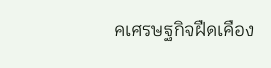คเศรษฐกิจฝืดเคือง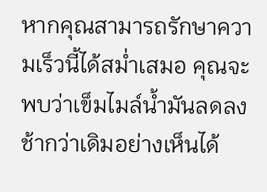หากคุณสามารถรักษาความเร็วนี้ได้สม่ำเสมอ คุณจะพบว่าเข็มไมล์น้ำมันลดลงช้ากว่าเดิมอย่างเห็นได้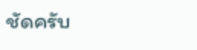ชัดครับ